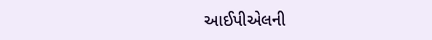આઈપીએલની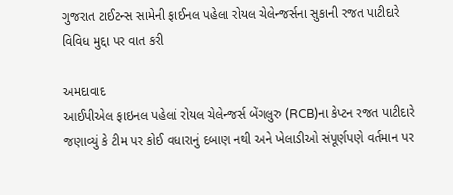ગુજરાત ટાઈટન્સ સામેની ફાઈનલ પહેલા રોયલ ચેલેન્જર્સના સુકાની રજત પાટીદારે વિવિધ મુદ્દા પર વાત કરી

અમદાવાદ
આઈપીએલ ફાઇનલ પહેલાં રોયલ ચેલેન્જર્સ બેંગલુરુ (RCB)ના કેપ્ટન રજત પાટીદારે જણાવ્યું કે ટીમ પર કોઈ વધારાનું દબાણ નથી અને ખેલાડીઓ સંપૂર્ણપણે વર્તમાન પર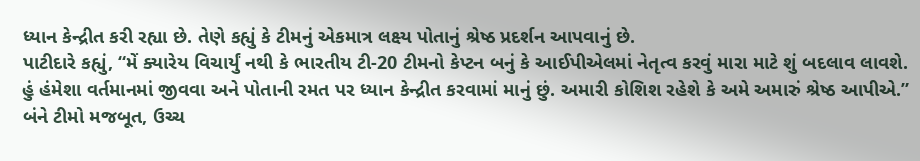ધ્યાન કેન્દ્રીત કરી રહ્યા છે. તેણે કહ્યું કે ટીમનું એકમાત્ર લક્ષ્ય પોતાનું શ્રેષ્ઠ પ્રદર્શન આપવાનું છે.
પાટીદારે કહ્યું, “મેં ક્યારેય વિચાર્યું નથી કે ભારતીય ટી-20 ટીમનો કેપ્ટન બનું કે આઈપીએલમાં નેતૃત્વ કરવું મારા માટે શું બદલાવ લાવશે. હું હંમેશા વર્તમાનમાં જીવવા અને પોતાની રમત પર ધ્યાન કેન્દ્રીત કરવામાં માનું છું. અમારી કોશિશ રહેશે કે અમે અમારું શ્રેષ્ઠ આપીએ.”
બંને ટીમો મજબૂત, ઉચ્ચ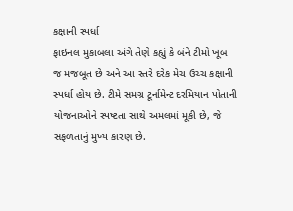કક્ષાની સ્પર્ધા
ફાઇનલ મુકાબલા અંગે તેણે કહ્યું કે બંને ટીમો ખૂબ જ મજબૂત છે અને આ સ્તરે દરેક મેચ ઉચ્ચ કક્ષાની સ્પર્ધા હોય છે. ટીમે સમગ્ર ટૂર્નામેન્ટ દરમિયાન પોતાની યોજનાઓને સ્પષ્ટતા સાથે અમલમાં મૂકી છે, જે સફળતાનું મુખ્ય કારણ છે.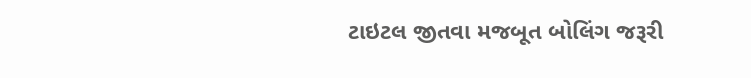ટાઇટલ જીતવા મજબૂત બોલિંગ જરૂરી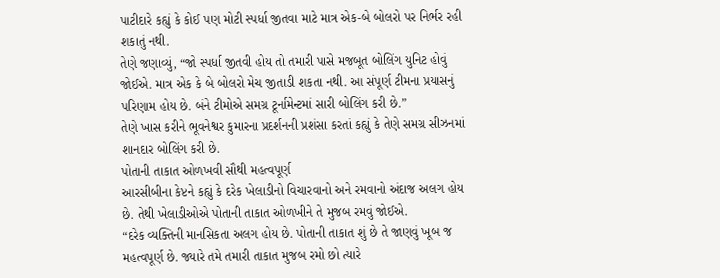પાટીદારે કહ્યું કે કોઈ પણ મોટી સ્પર્ધા જીતવા માટે માત્ર એક-બે બોલરો પર નિર્ભર રહી શકાતું નથી.
તેણે જણાવ્યું, “જો સ્પર્ધા જીતવી હોય તો તમારી પાસે મજબૂત બોલિંગ યુનિટ હોવું જોઈએ. માત્ર એક કે બે બોલરો મેચ જીતાડી શકતા નથી. આ સંપૂર્ણ ટીમના પ્રયાસનું પરિણામ હોય છે. બંને ટીમોએ સમગ્ર ટૂર્નામેન્ટમાં સારી બોલિંગ કરી છે.”
તેણે ખાસ કરીને ભૂવનેશ્વર કુમારના પ્રદર્શનની પ્રશંસા કરતાં કહ્યું કે તેણે સમગ્ર સીઝનમાં શાનદાર બોલિંગ કરી છે.
પોતાની તાકાત ઓળખવી સૌથી મહત્વપૂર્ણ
આરસીબીના કેપ્ટને કહ્યું કે દરેક ખેલાડીનો વિચારવાનો અને રમવાનો અંદાજ અલગ હોય છે. તેથી ખેલાડીઓએ પોતાની તાકાત ઓળખીને તે મુજબ રમવું જોઈએ.
“દરેક વ્યક્તિની માનસિકતા અલગ હોય છે. પોતાની તાકાત શું છે તે જાણવું ખૂબ જ મહત્વપૂર્ણ છે. જ્યારે તમે તમારી તાકાત મુજબ રમો છો ત્યારે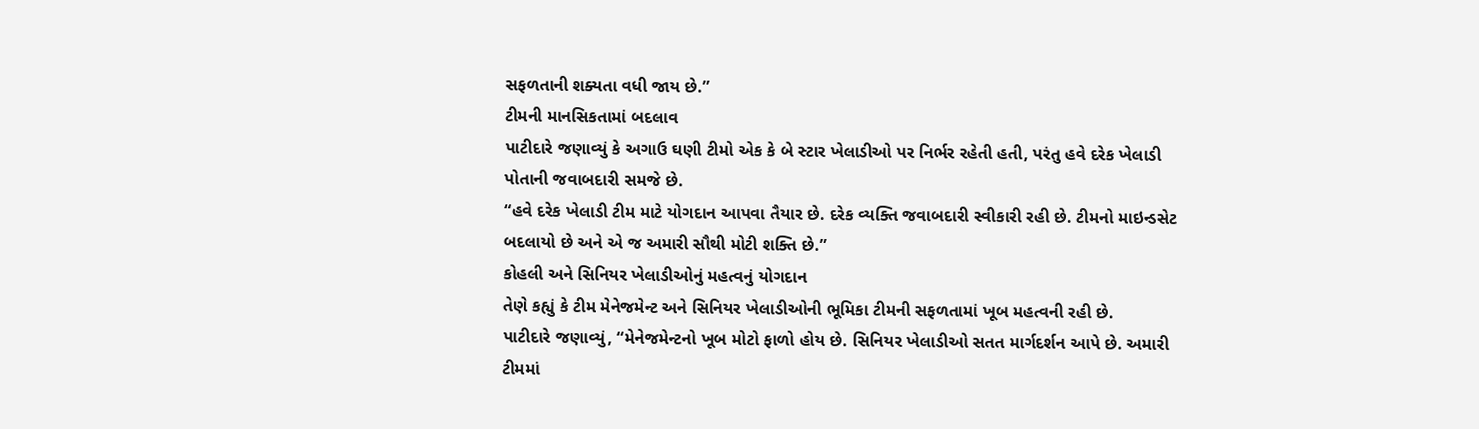સફળતાની શક્યતા વધી જાય છે.”
ટીમની માનસિકતામાં બદલાવ
પાટીદારે જણાવ્યું કે અગાઉ ઘણી ટીમો એક કે બે સ્ટાર ખેલાડીઓ પર નિર્ભર રહેતી હતી, પરંતુ હવે દરેક ખેલાડી પોતાની જવાબદારી સમજે છે.
“હવે દરેક ખેલાડી ટીમ માટે યોગદાન આપવા તૈયાર છે. દરેક વ્યક્તિ જવાબદારી સ્વીકારી રહી છે. ટીમનો માઇન્ડસેટ બદલાયો છે અને એ જ અમારી સૌથી મોટી શક્તિ છે.”
કોહલી અને સિનિયર ખેલાડીઓનું મહત્વનું યોગદાન
તેણે કહ્યું કે ટીમ મેનેજમેન્ટ અને સિનિયર ખેલાડીઓની ભૂમિકા ટીમની સફળતામાં ખૂબ મહત્વની રહી છે.
પાટીદારે જણાવ્યું, “મેનેજમેન્ટનો ખૂબ મોટો ફાળો હોય છે. સિનિયર ખેલાડીઓ સતત માર્ગદર્શન આપે છે. અમારી ટીમમાં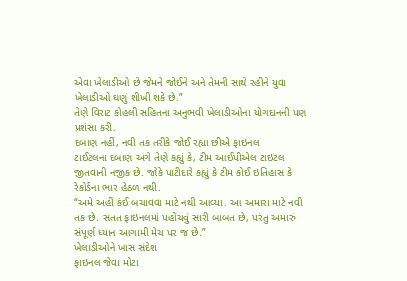એવા ખેલાડીઓ છે જેમને જોઈને અને તેમની સાથે રહીને યુવા ખેલાડીઓ ઘણું શીખી શકે છે.”
તેણે વિરાટ કોહલી સહિતના અનુભવી ખેલાડીઓના યોગદાનની પણ પ્રશંસા કરી.
દબાણ નહીં, નવી તક તરીકે જોઈ રહ્યા છીએ ફાઇનલ
ટાઈટલના દબાણ અંગે તેણે કહ્યું કે, ટીમ આઈપીએલ ટાઇટલ જીતવાની નજીક છે. જોકે પાટીદારે કહ્યું કે ટીમ કોઈ ઇતિહાસ કે રેકોર્ડના ભાર હેઠળ નથી.
“અમે અહીં કંઈ બચાવવા માટે નથી આવ્યા. આ અમારા માટે નવી તક છે. સતત ફાઇનલમાં પહોંચવું સારી બાબત છે, પરંતુ અમારું સંપૂર્ણ ધ્યાન આગામી મેચ પર જ છે.”
ખેલાડીઓને ખાસ સંદેશ
ફાઇનલ જેવા મોટા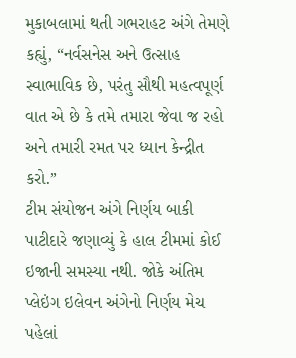મુકાબલામાં થતી ગભરાહટ અંગે તેમણે કહ્યું, “નર્વસનેસ અને ઉત્સાહ સ્વાભાવિક છે, પરંતુ સૌથી મહત્વપૂર્ણ વાત એ છે કે તમે તમારા જેવા જ રહો અને તમારી રમત પર ધ્યાન કેન્દ્રીત કરો.”
ટીમ સંયોજન અંગે નિર્ણય બાકી
પાટીદારે જણાવ્યું કે હાલ ટીમમાં કોઈ ઇજાની સમસ્યા નથી. જોકે અંતિમ પ્લેઇંગ ઇલેવન અંગેનો નિર્ણય મેચ પહેલાં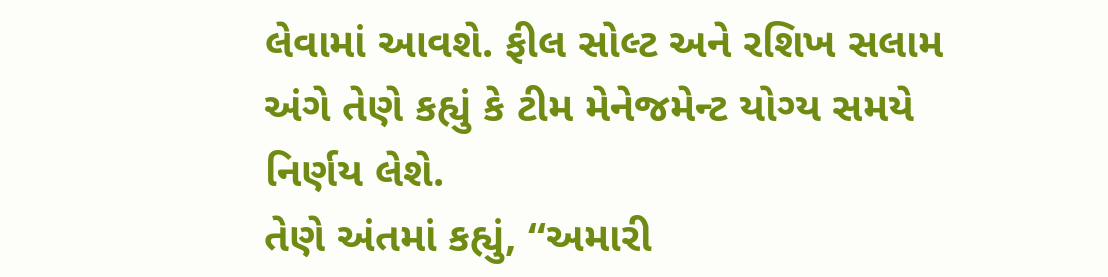લેવામાં આવશે. ફીલ સોલ્ટ અને રશિખ સલામ અંગે તેણે કહ્યું કે ટીમ મેનેજમેન્ટ યોગ્ય સમયે નિર્ણય લેશે.
તેણે અંતમાં કહ્યું, “અમારી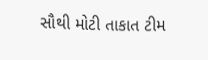સૌથી મોટી તાકાત ટીમ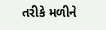તરીકે મળીને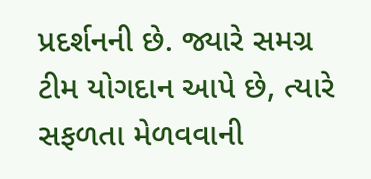પ્રદર્શનની છે. જ્યારે સમગ્ર ટીમ યોગદાન આપે છે, ત્યારે સફળતા મેળવવાની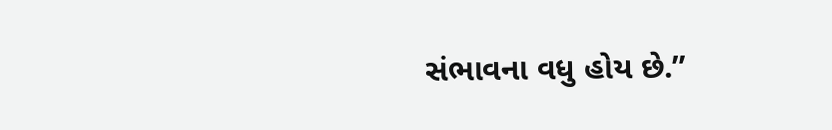સંભાવના વધુ હોય છે.”